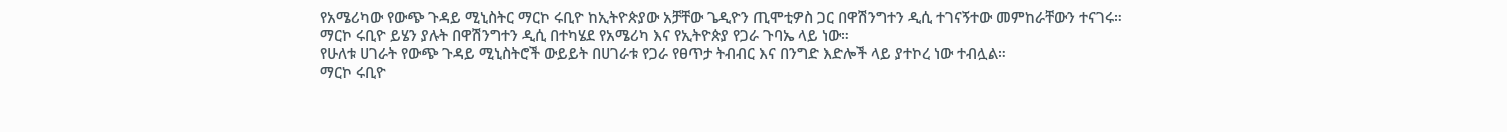የአሜሪካው የውጭ ጉዳይ ሚኒስትር ማርኮ ሩቢዮ ከኢትዮጵያው አቻቸው ጌዲዮን ጢሞቲዎስ ጋር በዋሽንግተን ዲሲ ተገናኝተው መምከራቸውን ተናገሩ።
ማርኮ ሩቢዮ ይሄን ያሉት በዋሽንግተን ዲሲ በተካሄደ የአሜሪካ እና የኢትዮጵያ የጋራ ጉባኤ ላይ ነው።
የሁለቱ ሀገራት የውጭ ጉዳይ ሚኒስትሮች ውይይት በሀገራቱ የጋራ የፀጥታ ትብብር እና በንግድ እድሎች ላይ ያተኮረ ነው ተብሏል።
ማርኮ ሩቢዮ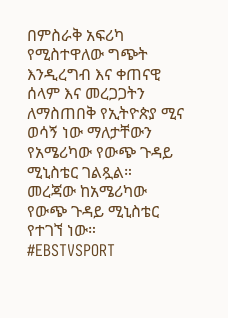በምስራቅ አፍሪካ የሚስተዋለው ግጭት እንዲረግብ እና ቀጠናዊ ሰላም እና መረጋጋትን ለማስጠበቅ የኢትዮጵያ ሚና ወሳኝ ነው ማለታቸውን የአሜሪካው የውጭ ጉዳይ ሚኒስቴር ገልጿል።
መረጃው ከአሜሪካው የውጭ ጉዳይ ሚኒስቴር የተገኘ ነው።
#EBSTVSPORT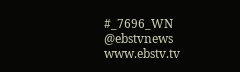#_7696_WN
@ebstvnews
www.ebstv.tv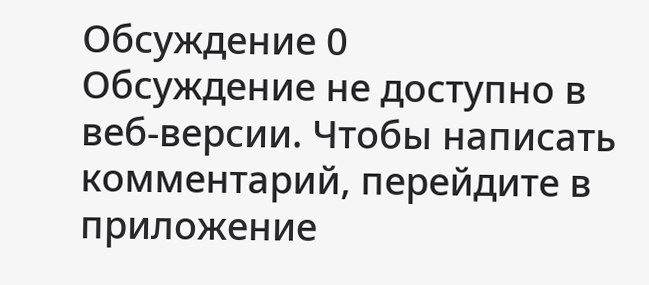Обсуждение 0
Обсуждение не доступно в веб-версии. Чтобы написать комментарий, перейдите в приложение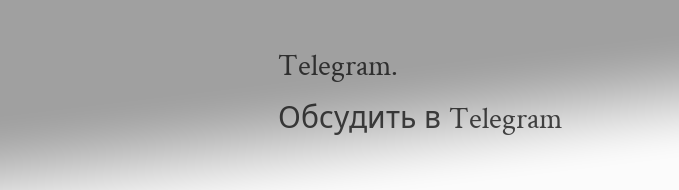Telegram.
Обсудить в Telegram